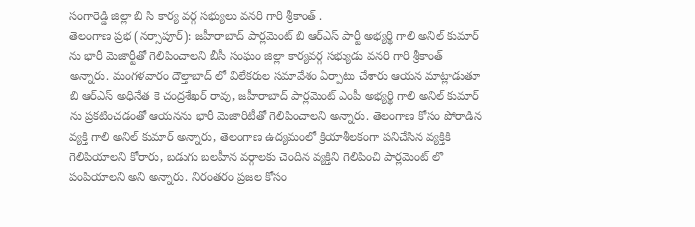సంగారెడ్డి జిల్లా బి సి కార్య వర్గ సభ్యులు వనరి గారి శ్రీకాంత్ .
తెలంగాణ ప్రభ (నర్సాపూర్): జహీరాబాద్ పార్లమెంట్ బి ఆర్ఎస్ పార్టీ అభ్యర్థి గాలి అనిల్ కుమార్ ను భారీ మెజార్టీతో గెలిపించాలని బీసీ సంఘం జిల్లా కార్యవర్గ సభ్యుడు వనరి గారి శ్రీకాంత్ అన్నారు. మంగళవారం దౌల్తాబాద్ లో విలేకరుల సమావేశం ఏర్పాటు చేశారు ఆయన మాట్లాడుతూ బి ఆర్ఎస్ అధినేత కె చంద్రశేఖర్ రావు, జహీరాబాద్ పార్లమెంట్ ఎంపీ అభ్యర్థి గాలి అనిల్ కుమార్ ను ప్రకటించడంతో ఆయనను భారీ మెజారిటీతో గెలిపించాలని అన్నారు. తెలంగాణ కోసం పోరాడిన వ్యక్తి గాలి అనిల్ కుమార్ అన్నారు, తెలంగాణ ఉద్యమంలో క్రియాశీలకంగా పనిచేసిన వ్యక్తికి గెలిపియాలని కోరారు, బడుగు బలహీన వర్గాలకు చెందిన వ్యక్తిని గెలిపించి పార్లమెంట్ లొ పంపియాలని అని అన్నారు. నిరంతరం ప్రజల కోసం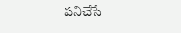పనిచేసే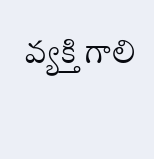వ్యక్తి గాలి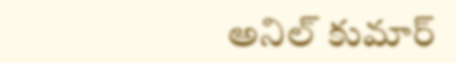అనిల్ కుమార్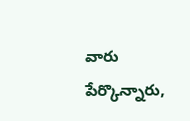వారు పేర్కొన్నారు,